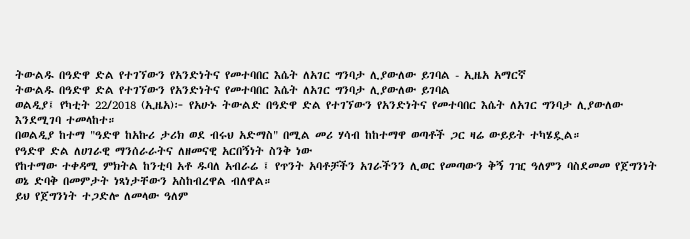ትውልዱ በዓድዋ ድል የተገኘውን የአንድነትና የመተባበር እሴት ለአገር ግንባታ ሊያውለው ይገባል - ኢዜአ አማርኛ
ትውልዱ በዓድዋ ድል የተገኘውን የአንድነትና የመተባበር እሴት ለአገር ግንባታ ሊያውለው ይገባል
ወልዲያ፤ የካቲት 22/2018 (ኢዜአ)፦ የአሁኑ ትውልድ በዓድዋ ድል የተገኘውን የአንድነትና የመተባበር እሴት ለአገር ግንባታ ሊያውለው እንደሚገባ ተመላከተ።
በወልዲያ ከተማ "ዓድዋ ከአኩሪ ታሪክ ወደ ብሩህ አድማስ" በሚል መሪ ሃሳብ ከከተማዋ ወጣቶች ጋር ዛሬ ውይይት ተካሄዷል።
የዓድዋ ድል ለሀገራዊ ማንሰራራትና ለዘመናዊ አርበኝነት ስንቅ ነው
የከተማው ተቀዳሚ ምክትል ከንቲባ አቶ ዱባለ አብራሬ ፤ የጥንት አባቶቻችን አገራችንን ሊወር የመጣውን ቅኝ ገዢ ዓለምን ባስደመመ የጀግንነት ወኔ ድባቅ በመምታት ነጻነታቸውን አስከብረዋል ብለዋል።
ይህ የጀግንነት ተጋድሎ ለመላው ዓለም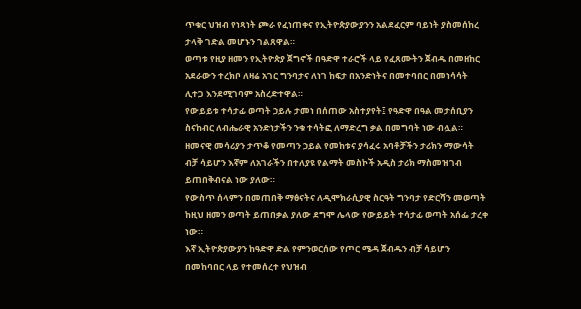ጥቁር ህዝብ የነጻነት ጮራ የፈነጠቀና የኢትዮጵያውያንን አልደፈርም ባይነት ያስመሰከረ ታላቅ ገድል መሆኑን ገልጸዋል።
ወጣቱ የዚያ ዘመን የኢትዮጵያ ጀግኖች በዓድዋ ተራሮች ላይ የፈጸሙትን ጀብዱ በመዘከር አደራውን ተረክቦ ለዛሬ አገር ግንባታና ለነገ ከፍታ በአንድነትና በመተባበር በመነሳሳት ሊተጋ እንደሚገባም አስረድተዋል።
የውይይቱ ተሳታፊ ወጣት ኃይሉ ታመነ በሰጠው አስተያየት፤ የዓድዋ በዓል መታሰቢያን ስናከብር ለብሔራዊ አንድነታችን ንቁ ተሳትፎ ለማድረግ ቃል በመግባት ነው ብሏል።
ዘመናዊ መሳሪያን ታጥቆ የመጣን ኃይል የመከቱና ያሳፈሩ አባቶቻችን ታሪክን ማውሳት ብቻ ሳይሆን እኛም ለአገራችን በተለያዩ የልማት መስኮች አዲስ ታሪክ ማስመዝገብ ይጠበቅብናል ነው ያለው።
የውስጥ ሰላምን በመጠበቅ ማፅናትና ለዲሞክራሲያዊ ስርዓት ግንባታ የድርሻን መወጣት ከዚህ ዘመን ወጣት ይጠበቃል ያለው ደግሞ ሌላው የውይይት ተሳታፊ ወጣት አሰፌ ታረቀ ነው።
እኛ ኢትዮጵያውያን ከዓድዋ ድል የምንወርሰው የጦር ሜዳ ጀብዱን ብቻ ሳይሆን በመከባበር ላይ የተመሰረተ የህዝብ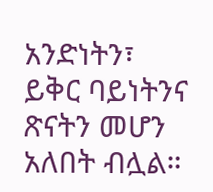አንድነትን፣ ይቅር ባይነትንና ጽናትን መሆን አለበት ብሏል።